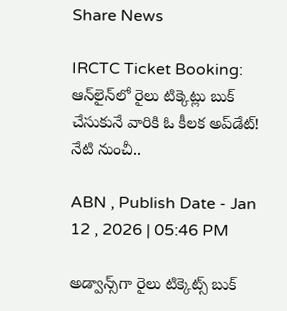Share News

IRCTC Ticket Booking: ఆన్‌లైన్‌లో రైలు టిక్కెట్లు బుక్ చేసుకునే వారికి ఓ కీలక అప్‌డేట్! నేటి నుంచీ..

ABN , Publish Date - Jan 12 , 2026 | 05:46 PM

అడ్వాన్స్‌గా రైలు టిక్కెట్స్ బుక్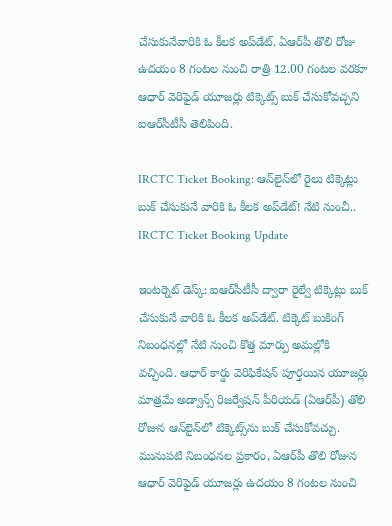చేసుకునేవారికి ఓ కీలక అప్‌డేట్. ఏఆర్‌పీ తొలి రోజు ఉదయం 8 గంటల నుంచి రాత్రి 12.00 గంటల వరకూ ఆధార్ వెరిఫైడ్ యూజర్లు టిక్కెట్స్ బుక్ చేసుకోవచ్చని ఐఆర్‌సీటీసీ తెలిపింది.

IRCTC Ticket Booking: ఆన్‌లైన్‌లో రైలు టిక్కెట్లు బుక్ చేసుకునే వారికి ఓ కీలక అప్‌డేట్! నేటి నుంచీ..
IRCTC Ticket Booking Update

ఇంటర్నెట్ డెస్క్: ఐఆర్‌సీటీసీ ద్వారా రైల్వే టిక్కెట్లు బుక్ చేసుకునే వారికి ఓ కీలక అప్‌డేట్. టిక్కెట్ బుకింగ్ నిబంధనల్లో నేటి నుంచి కొత్త మార్పు అమల్లోకి వచ్చింది. ఆధార్ కార్డు వెరిఫికేషన్ పూర్తయిన యూజర్లు మాత్రమే అడ్వాన్స్ రిజర్వేషన్ పీరియడ్ (ఏఆర్‌పీ) తొలి రోజున ఆన్‌లైన్‌లో టిక్కెట్స్‌ను బుక్ చేసుకోవచ్చు. మునుపటి నిబంధనల ప్రకారం, ఏఆర్‌పీ తొలి రోజున ఆధార్ వెరిఫైడ్ యూజర్లు ఉదయం 8 గంటల నుంచి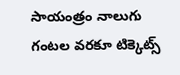సాయంత్రం నాలుగు గంటల వరకూ టిక్కెట్స్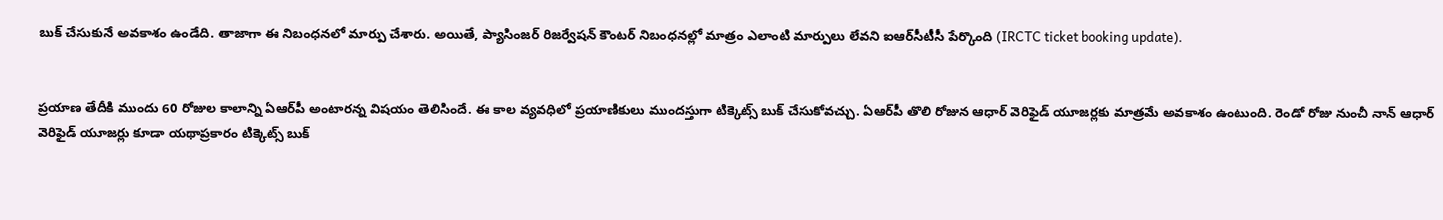బుక్ చేసుకునే అవకాశం ఉండేది. తాజాగా ఈ నిబంధనలో మార్పు చేశారు. అయితే, ప్యాసింజర్ రిజర్వేషన్ కౌంటర్ నిబంధనల్లో మాత్రం ఎలాంటి మార్పులు లేవని ఐఆర్‌సీటీసీ పేర్కొంది (IRCTC ticket booking update).


ప్రయాణ తేదీకి ముందు 60 రోజుల కాలాన్ని ఏఆర్‌పీ అంటారన్న విషయం తెలిసిందే. ఈ కాల వ్యవధిలో ప్రయాణికులు ముందస్తుగా టిక్కెట్స్ బుక్ చేసుకోవచ్చు. ఏఆర్‌పీ తొలి రోజున ఆధార్ వెరిఫైడ్ యూజర్లకు మాత్రమే అవకాశం ఉంటుంది. రెండో రోజు నుంచీ నాన్ ఆధార్ వెరిఫైడ్ యూజర్లు కూడా యథాప్రకారం టిక్కెట్స్ బుక్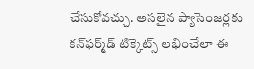చేసుకోవచ్చు. అసలైన ప్యాసెంజర్లకు కన్‌ఫర్మ్‌డ్ టిక్కెట్స్ లభించేలా ఈ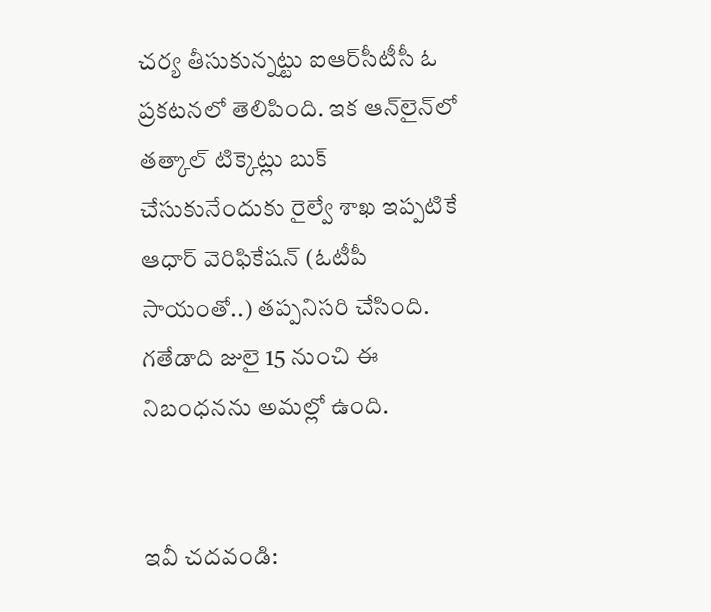చర్య తీసుకున్నట్టు ఐఆర్‌సీటీసీ ఓ ప్రకటనలో తెలిపింది. ఇక ఆన్‌లైన్‌లో తత్కాల్ టిక్కెట్లు బుక్ చేసుకునేందుకు రైల్వే శాఖ ఇప్పటికే ఆధార్ వెరిఫికేషన్‌ (ఓటీపీ సాయంతో..) తప్పనిసరి చేసింది. గతేడాది జులై 15 నుంచి ఈ నిబంధనను అమల్లో ఉంది.


ఇవీ చదవండి: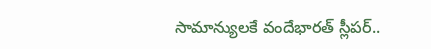సామాన్యులకే వందేభారత్ స్లీపర్‌..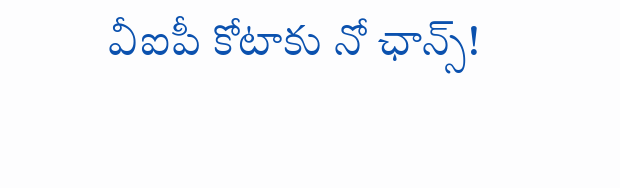వీఐపీ కోటాకు నో ఛాన్స్!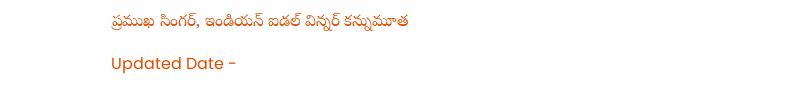ప్రముఖ సింగర్, ఇండియన్ ఐడల్ విన్నర్ కన్నుమూత

Updated Date -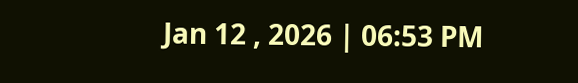Jan 12 , 2026 | 06:53 PM